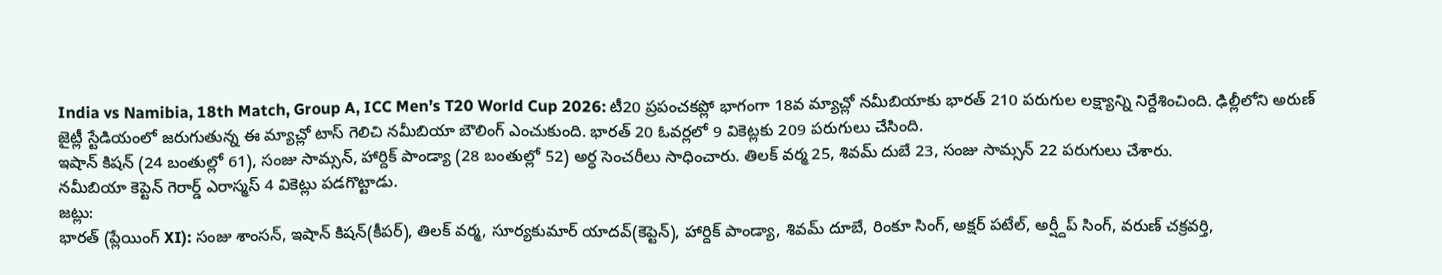India vs Namibia, 18th Match, Group A, ICC Men’s T20 World Cup 2026: టీ20 ప్రపంచకప్లో భాగంగా 18వ మ్యాచ్లో నమీబియాకు భారత్ 210 పరుగుల లక్ష్యాన్ని నిర్దేశించింది. ఢిల్లీలోని అరుణ్ జైట్లీ స్టేడియంలో జరుగుతున్న ఈ మ్యాచ్లో టాస్ గెలిచి నమీబియా బౌలింగ్ ఎంచుకుంది. భారత్ 20 ఓవర్లలో 9 వికెట్లకు 209 పరుగులు చేసింది.
ఇషాన్ కిషన్ (24 బంతుల్లో 61), సంజు సామ్సన్, హార్దిక్ పాండ్యా (28 బంతుల్లో 52) అర్ధ సెంచరీలు సాధించారు. తిలక్ వర్మ 25, శివమ్ దుబే 23, సంజు సామ్సన్ 22 పరుగులు చేశారు.
నమీబియా కెప్టెన్ గెరార్డ్ ఎరాస్మస్ 4 వికెట్లు పడగొట్టాడు.
జట్లు:
భారత్ (ప్లేయింగ్ XI): సంజు శాంసన్, ఇషాన్ కిషన్(కీపర్), తిలక్ వర్మ, సూర్యకుమార్ యాదవ్(కెప్టెన్), హార్దిక్ పాండ్యా, శివమ్ దూబే, రింకూ సింగ్, అక్షర్ పటేల్, అర్ష్దీప్ సింగ్, వరుణ్ చక్రవర్తి,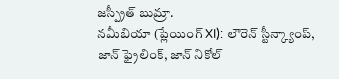జస్ప్రీత్ బుమ్రా.
నమీబియా (ప్లేయింగ్ XI): లౌరెన్ స్టీన్క్యాంప్, జాన్ ఫ్రైలింక్, జాన్ నికోల్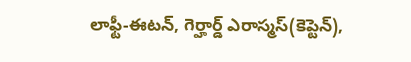లాఫ్టీ-ఈటన్, గెర్హార్డ్ ఎరాస్మస్(కెప్టెన్),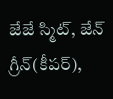జేజే స్మిట్, జేన్ గ్రీన్(కీపర్),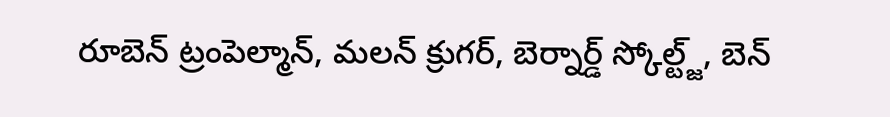రూబెన్ ట్రంపెల్మాన్, మలన్ క్రుగర్, బెర్నార్డ్ స్కోల్ట్జ్, బెన్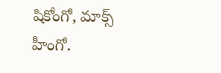షికోంగో, మాక్స్ హీంగో.